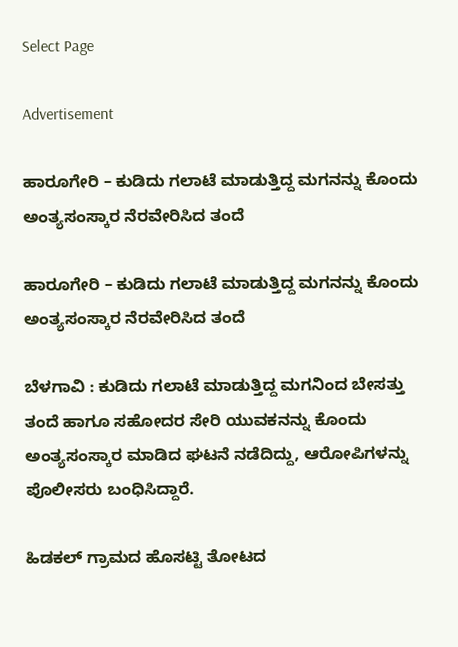Select Page

Advertisement

ಹಾರೂಗೇರಿ – ಕುಡಿದು ಗಲಾಟೆ ಮಾಡುತ್ತಿದ್ದ ಮಗನನ್ನು ಕೊಂದು ಅಂತ್ಯಸಂಸ್ಕಾರ ನೆರವೇರಿಸಿದ ತಂದೆ

ಹಾರೂಗೇರಿ – ಕುಡಿದು ಗಲಾಟೆ ಮಾಡುತ್ತಿದ್ದ ಮಗನನ್ನು ಕೊಂದು ಅಂತ್ಯಸಂಸ್ಕಾರ ನೆರವೇರಿಸಿದ ತಂದೆ

ಬೆಳಗಾವಿ : ಕುಡಿದು ಗಲಾಟೆ ಮಾಡುತ್ತಿದ್ದ ಮಗನಿಂದ‌ ಬೇಸತ್ತು ತಂದೆ ಹಾಗೂ ಸಹೋದರ ಸೇರಿ ಯುವಕನನ್ನು ಕೊಂದು ಅಂತ್ಯಸಂಸ್ಕಾರ ಮಾಡಿದ ಘಟನೆ ನಡೆದಿದ್ದು, ಆರೋಪಿಗಳನ್ನು ಪೊಲೀಸರು ಬಂಧಿಸಿದ್ದಾರೆ.

ಹಿಡಕಲ್ ಗ್ರಾಮದ ಹೊಸಟ್ಟಿ ತೋಟದ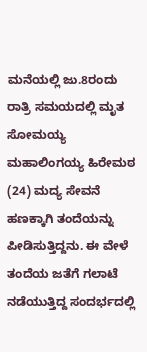ಮನೆಯಲ್ಲಿ ಜು.8ರಂದು  ರಾತ್ರಿ ಸಮಯದಲ್ಲಿ ಮೃತ ಸೋಮಯ್ಯ ಮಹಾಲಿಂಗಯ್ಯ ಹಿರೇಮಠ (24) ಮದ್ಯ ಸೇವನೆ ಹಣಕ್ಕಾಗಿ ತಂದೆಯನ್ನು ಪೀಡಿಸುತ್ತಿದ್ದನು. ಈ ವೇಳೆ ತಂದೆಯ ಜತೆಗೆ ಗಲಾಟೆ ನಡೆಯುತ್ತಿದ್ದ ಸಂದರ್ಭದಲ್ಲಿ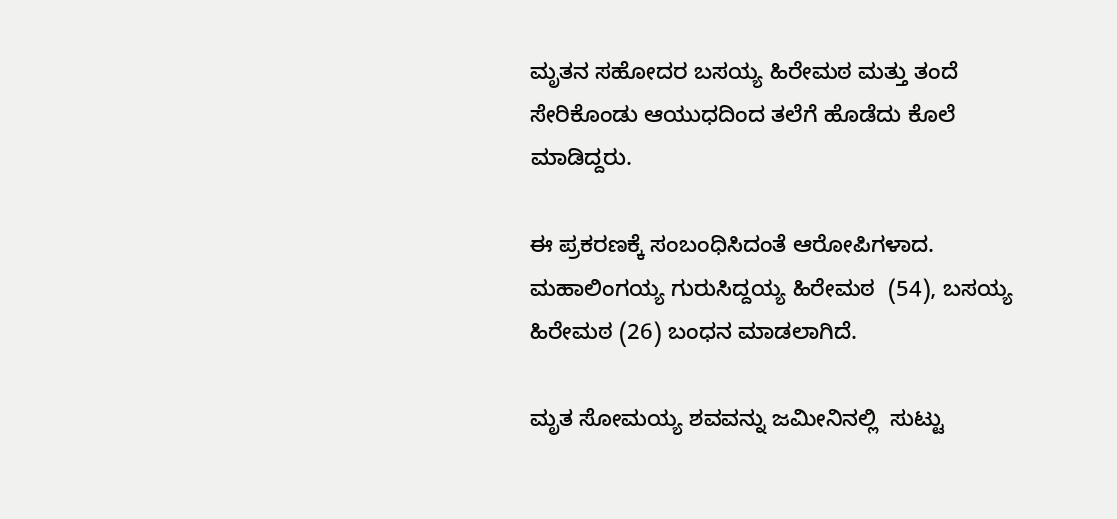ಮೃತನ ಸಹೋದರ ಬಸಯ್ಯ ಹಿರೇಮಠ ಮತ್ತು ತಂದೆ ಸೇರಿಕೊಂಡು ಆಯುಧದಿಂದ ತಲೆಗೆ ಹೊಡೆದು ಕೊಲೆ ಮಾಡಿದ್ದರು.

ಈ ಪ್ರಕರಣಕ್ಕೆ ಸಂಬಂಧಿಸಿದಂತೆ ಆರೋಪಿಗಳಾದ.
ಮಹಾಲಿಂಗಯ್ಯ ಗುರುಸಿದ್ದಯ್ಯ ಹಿರೇಮಠ  (54), ಬಸಯ್ಯ ಹಿರೇಮಠ (26) ಬಂಧನ ಮಾಡಲಾಗಿದೆ.

ಮೃತ ಸೋಮಯ್ಯ ಶವವನ್ನು ಜಮೀನಿನಲ್ಲಿ  ಸುಟ್ಟು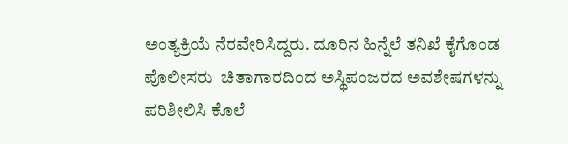ಅಂತ್ಯಕ್ರಿಯೆ ‌ನೆರವೇರಿಸಿದ್ದರು. ದೂರಿನ ಹಿನ್ನೆಲೆ ತನಿಖೆ ಕೈಗೊಂಡ ಪೊಲೀಸರು  ಚಿತಾಗಾರದಿಂದ ಅಸ್ಥಿಪಂಜರದ ಅವಶೇಷಗಳನ್ನು‌ ಪರಿಶೀಲಿಸಿ ಕೊಲೆ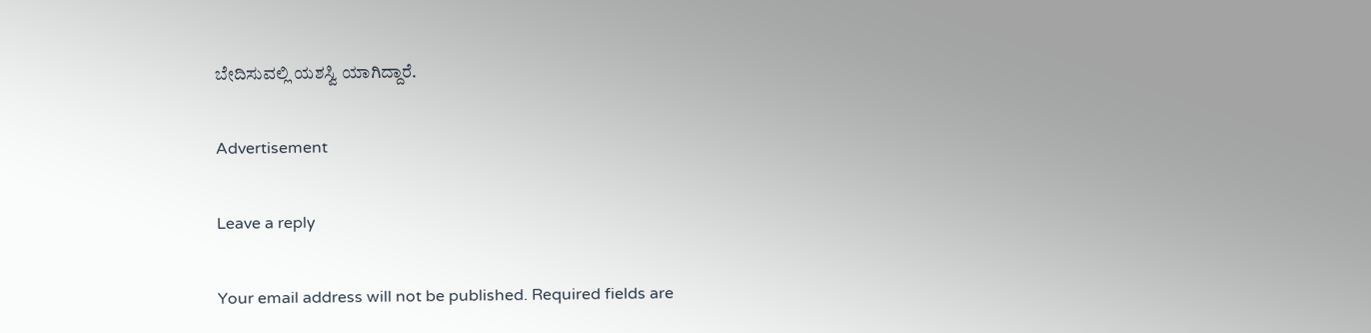ಬೇದಿಸುವಲ್ಲಿ ಯಶಸ್ವಿ ಯಾಗಿದ್ದಾರೆ.

Advertisement

Leave a reply

Your email address will not be published. Required fields are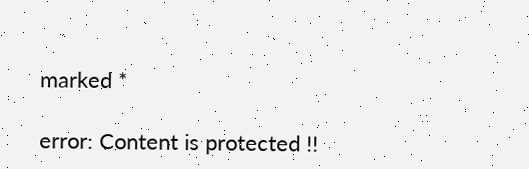marked *

error: Content is protected !!